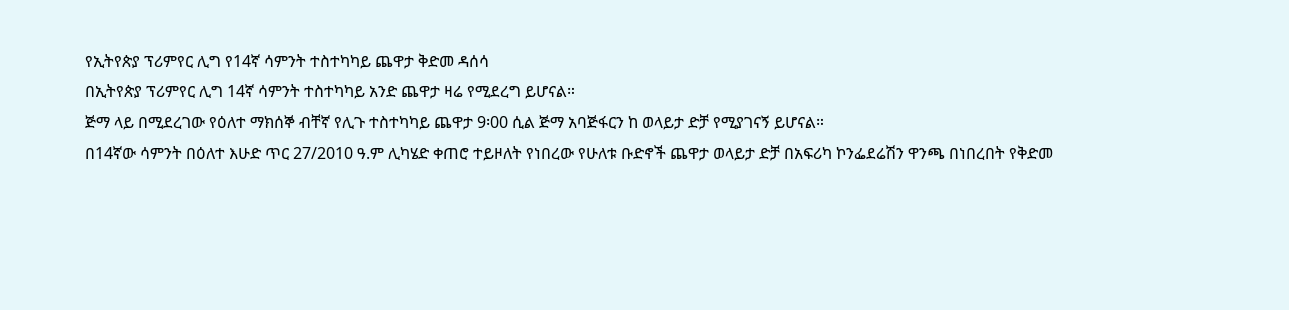የኢትየጵያ ፕሪምየር ሊግ የ14ኛ ሳምንት ተስተካካይ ጨዋታ ቅድመ ዳሰሳ
በኢትየጵያ ፕሪምየር ሊግ 14ኛ ሳምንት ተስተካካይ አንድ ጨዋታ ዛሬ የሚደረግ ይሆናል።
ጅማ ላይ በሚደረገው የዕለተ ማክሰኞ ብቸኛ የሊጉ ተስተካካይ ጨዋታ 9፡00 ሲል ጅማ አባጅፋርን ከ ወላይታ ድቻ የሚያገናኝ ይሆናል።
በ14ኛው ሳምንት በዕለተ እሁድ ጥር 27/2010 ዓ.ም ሊካሄድ ቀጠሮ ተይዞለት የነበረው የሁለቱ ቡድኖች ጨዋታ ወላይታ ድቻ በአፍሪካ ኮንፌደሬሽን ዋንጫ በነበረበት የቅድመ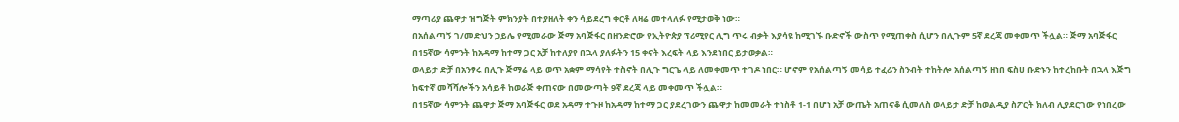ማጣሪያ ጨዋታ ዝግጅት ምክንያት በተያዘለት ቀን ሳይደረግ ቀርቶ ለዛሬ መተላለፉ የሚታወቅ ነው።
በአሰልጣኝ ገ/መድህን ኃይሌ የሚመራው ጅማ አባጅፋር በዘንድሮው የኢትዮጵያ ፕሪሚየር ሊግ ጥሩ ብቃት እያሳዩ ከሚገኙ ቡድኖች ውስጥ የሚጠቀስ ሲሆን በሊጉም 5ኛ ደረጃ መቀመጥ ችሏል። ጅማ አባጅፋር በ15ኛው ሳምንት ከአዳማ ከተማ ጋር አቻ ከተለያየ በኋላ ያለፉትን 15 ቀናት እረፍት ላይ እንደነበር ይታወቃል።
ወላይታ ድቻ በአንፃሩ በሊጉ ጅማሬ ላይ ወጥ አቋም ማሳየት ተስኖት በሊጉ ግርጌ ላይ ለመቀመጥ ተገዶ ነበር። ሆኖም የአሰልጣኝ መሳይ ተፈሪን ስንብት ተከትሎ አሰልጣኝ ዘነበ ፍስሀ ቡድኑን ከተረከቡት በኋላ እጅግ ከፍተኛ መሻሻሎችን አሳይቶ ከወራጅ ቀጠናው በመውጣት 9ኛ ደረጃ ላይ መቀመጥ ችሏል።
በ15ኛው ሳምንት ጨዋታ ጅማ አባጅፋር ወደ አዳማ ተጉዞ ከአዳማ ከተማ ጋር ያደረገውን ጨዋታ ከመመራት ተነስቶ 1-1 በሆነ አቻ ውጤት አጠናቆ ሲመለስ ወላይታ ድቻ ከወልዲያ ስፖርት ክለብ ሊያደርገው የነበረው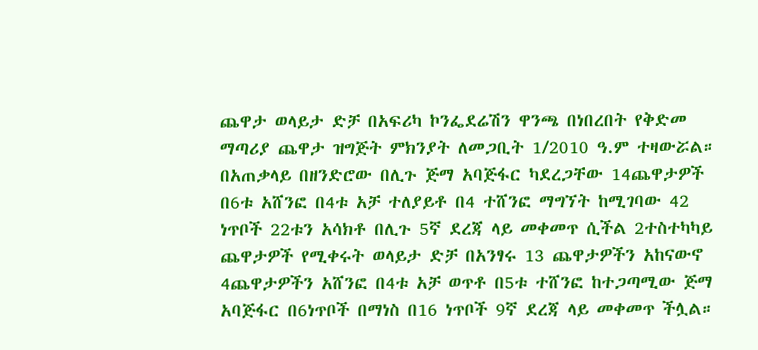ጨዋታ ወላይታ ድቻ በአፍሪካ ኮንፌደሬሽን ዋንጫ በነበረበት የቅድመ ማጣሪያ ጨዋታ ዝግጅት ምክንያት ለመጋቢት 1/2010 ዓ.ም ተዛውሯል።
በአጠቃላይ በዘንድሮው በሊጉ ጅማ አባጅፋር ካደረጋቸው 14ጨዋታዎች በ6ቱ አሸንፎ በ4ቱ አቻ ተለያይቶ በ4 ተሸንፎ ማግኘት ከሚገባው 42 ነጥቦች 22ቱን አሳክቶ በሊጉ 5ኛ ደረጃ ላይ መቀመጥ ሲችል 2ተስተካካይ ጨዋታዎች የሚቀሩት ወላይታ ድቻ በአንፃሩ 13 ጨዋታዎችን አከናውኖ 4ጨዋታዎችን አሸንፎ በ4ቱ አቻ ወጥቶ በ5ቱ ተሸንፎ ከተጋጣሚው ጅማ አባጅፋር በ6ነጥቦች በማነስ በ16 ነጥቦች 9ኛ ደረጃ ላይ መቀመጥ ችሏል።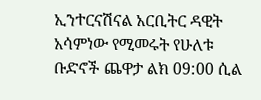ኢንተርናሽናል አርቢትር ዳዊት አሳምነው የሚመሩት የሁለቱ ቡድኖች ጨዋታ ልክ 09:00 ሲል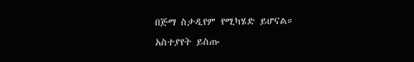በጅማ ስታዲየም የሚካሄድ ይሆናል።
አስተያየት ይስጡ